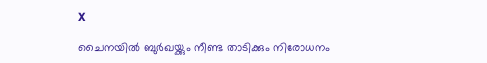X

ചൈനയില്‍ ബുര്‍ഖയ്ക്കും നീണ്ട താടിക്കും നിരോധനം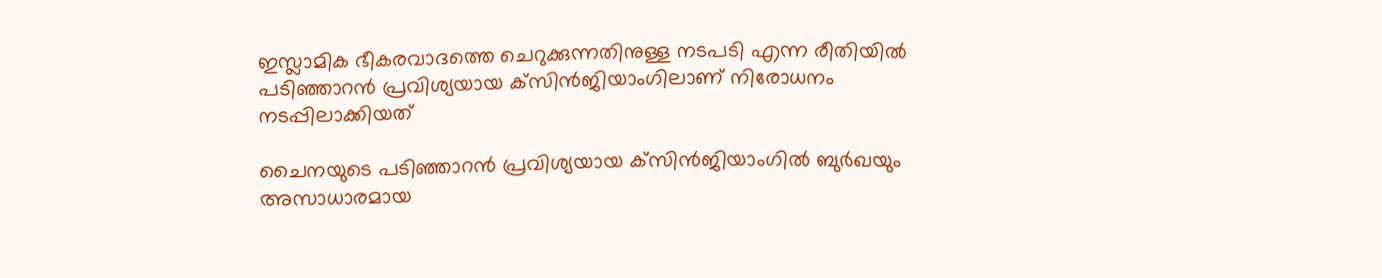ഇസ്ലാമിക ഭീകരവാദത്തെ ചെറുക്കുന്നതിനുള്ള നടപടി എന്ന രീതിയില്‍ പടിഞ്ഞാറന്‍ പ്രവിശ്യയായ ക്‌സിന്‍ജിയാംഗിലാണ് നിരോധനം നടപ്പിലാക്കിയത്

ചൈനയുടെ പടിഞ്ഞാറന്‍ പ്രവിശ്യയായ ക്‌സിന്‍ജിയാംഗില്‍ ബുര്‍ഖയും അസാധാരമായ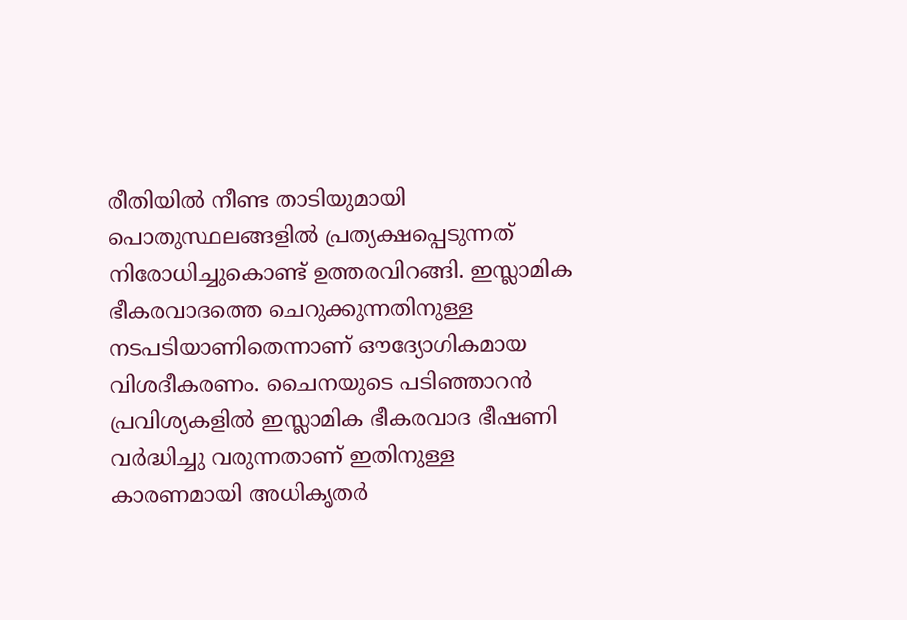രീതിയില്‍ നീണ്ട താടിയുമായി പൊതുസ്ഥലങ്ങളില്‍ പ്രത്യക്ഷപ്പെടുന്നത് നിരോധിച്ചുകൊണ്ട് ഉത്തരവിറങ്ങി. ഇസ്ലാമിക ഭീകരവാദത്തെ ചെറുക്കുന്നതിനുള്ള നടപടിയാണിതെന്നാണ് ഔദ്യോഗികമായ വിശദീകരണം. ചൈനയുടെ പടിഞ്ഞാറന്‍ പ്രവിശ്യകളില്‍ ഇസ്ലാമിക ഭീകരവാദ ഭീഷണി വര്‍ദ്ധിച്ചു വരുന്നതാണ് ഇതിനുള്ള കാരണമായി അധികൃതര്‍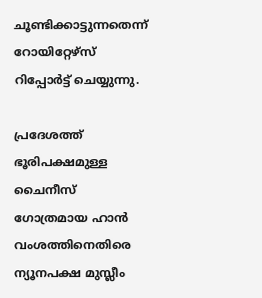ചൂണ്ടിക്കാട്ടുന്നതെന്ന് റോയിറ്റേഴ്‌സ് റിപ്പോര്‍ട്ട് ചെയ്യുന്നു.

പ്രദേശത്ത് ഭൂരിപക്ഷമുള്ള ചൈനീസ് ഗോത്രമായ ഹാന്‍ വംശത്തിനെതിരെ ന്യൂനപക്ഷ മുസ്ലീം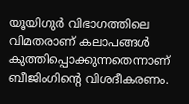യൂയിഗുര്‍ വിഭാഗത്തിലെ വിമതരാണ് കലാപങ്ങള്‍ കുത്തിപ്പൊക്കുന്നതെന്നാണ് ബീജിംഗിന്റെ വിശദീകരണം.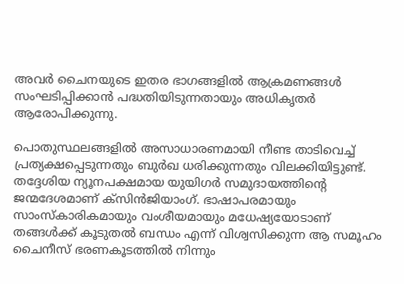അവര്‍ ചൈനയുടെ ഇതര ഭാഗങ്ങളില്‍ ആക്രമണങ്ങള്‍ സംഘടിപ്പിക്കാന്‍ പദ്ധതിയിടുന്നതായും അധികൃതര്‍ ആരോപിക്കുന്നു.

പൊതുസ്ഥലങ്ങളില്‍ അസാധാരണമായി നീണ്ട താടിവെച്ച് പ്രത്യക്ഷപ്പെടുന്നതും ബുര്‍ഖ ധരിക്കുന്നതും വിലക്കിയിട്ടുണ്ട്. തദ്ദേശിയ ന്യൂനപക്ഷമായ യുയിഗര്‍ സമുദായത്തിന്റെ ജന്മദേശമാണ് ക്‌സിന്‍ജിയാംഗ്. ഭാഷാപരമായും സാംസ്‌കാരികമായും വംശീയമായും മധേഷ്യയോടാണ് തങ്ങള്‍ക്ക് കൂടുതല്‍ ബന്ധം എന്ന് വിശ്വസിക്കുന്ന ആ സമൂഹം ചൈനീസ് ഭരണകൂടത്തില്‍ നിന്നും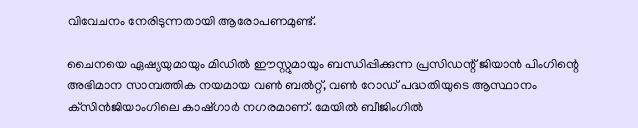വിവേചനം നേരിടുന്നതായി ആരോപണമുണ്ട്.

ചൈനയെ ഏഷ്യയുമായും മിഡില്‍ ഈസ്റ്റുമായും ബന്ധിപ്പിക്കുന്ന പ്രസിഡന്റ് ജിയാന്‍ പിംഗിന്റെ അഭിമാന സാമ്പത്തിക നയമായ വണ്‍ ബല്‍റ്റ്, വണ്‍ റോഡ് പദ്ധതിയുടെ ആസ്ഥാനം ക്‌സിന്‍ജിയാംഗിലെ കാഷ്ഗാര്‍ നഗരമാണ്. മേയില്‍ ബീജിംഗില്‍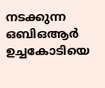നടക്കുന്ന ഒബിഒആര്‍ ഉച്ചകോടിയെ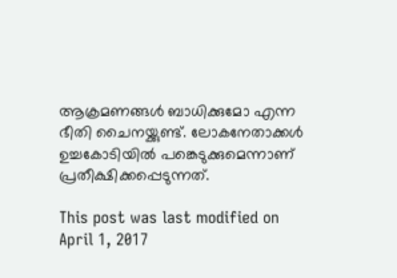ആക്രമണങ്ങള്‍ ബാധിക്കുമോ എന്ന ഭീതി ചൈനയ്ക്കുണ്ട്. ലോകനേതാക്കള്‍ ഉച്ചകോടിയില്‍ പങ്കെടുക്കുമെന്നാണ് പ്രതീക്ഷിക്കപ്പെടുന്നത്.

This post was last modified on April 1, 2017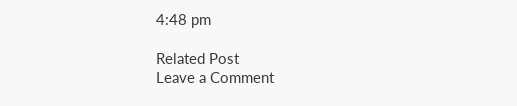4:48 pm

Related Post
Leave a Comment